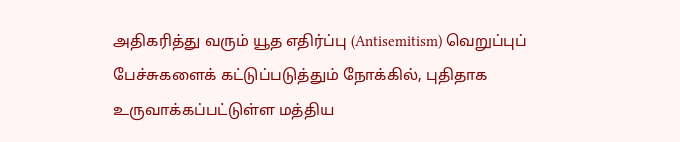அதிகரித்து வரும் யூத எதிர்ப்பு (Antisemitism) வெறுப்புப் பேச்சுகளைக் கட்டுப்படுத்தும் நோக்கில், புதிதாக உருவாக்கப்பட்டுள்ள மத்திய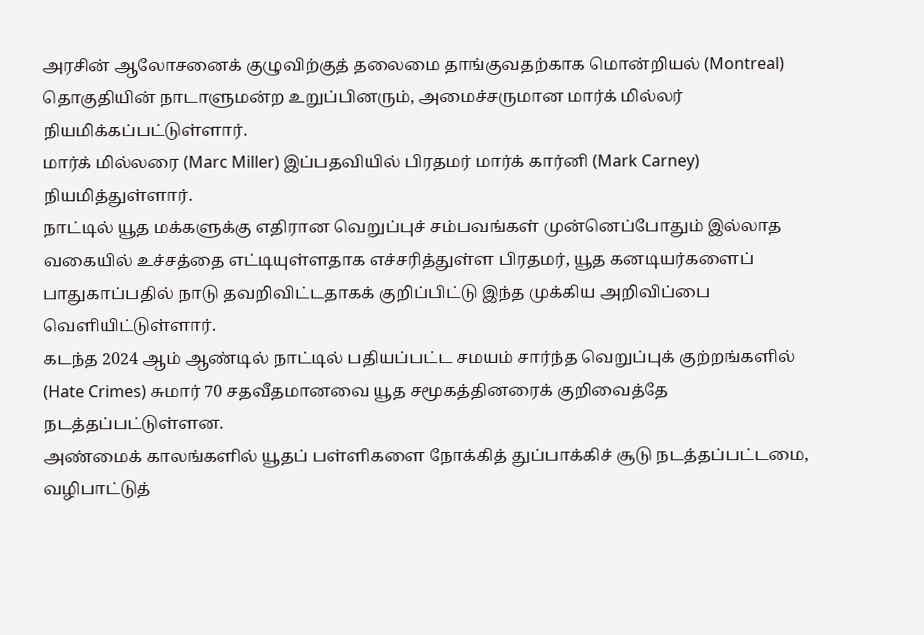அரசின் ஆலோசனைக் குழுவிற்குத் தலைமை தாங்குவதற்காக மொன்றியல் (Montreal) தொகுதியின் நாடாளுமன்ற உறுப்பினரும், அமைச்சருமான மார்க் மில்லர் நியமிக்கப்பட்டுள்ளார்.
மார்க் மில்லரை (Marc Miller) இப்பதவியில் பிரதமர் மார்க் கார்னி (Mark Carney) நியமித்துள்ளார்.
நாட்டில் யூத மக்களுக்கு எதிரான வெறுப்புச் சம்பவங்கள் முன்னெப்போதும் இல்லாத வகையில் உச்சத்தை எட்டியுள்ளதாக எச்சரித்துள்ள பிரதமர், யூத கனடியர்களைப் பாதுகாப்பதில் நாடு தவறிவிட்டதாகக் குறிப்பிட்டு இந்த முக்கிய அறிவிப்பை வெளியிட்டுள்ளார்.
கடந்த 2024 ஆம் ஆண்டில் நாட்டில் பதியப்பட்ட சமயம் சார்ந்த வெறுப்புக் குற்றங்களில் (Hate Crimes) சுமார் 70 சதவீதமானவை யூத சமூகத்தினரைக் குறிவைத்தே நடத்தப்பட்டுள்ளன.
அண்மைக் காலங்களில் யூதப் பள்ளிகளை நோக்கித் துப்பாக்கிச் சூடு நடத்தப்பட்டமை, வழிபாட்டுத்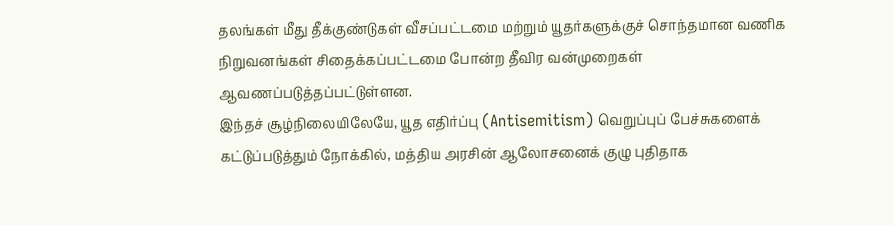தலங்கள் மீது தீக்குண்டுகள் வீசப்பட்டமை மற்றும் யூதர்களுக்குச் சொந்தமான வணிக நிறுவனங்கள் சிதைக்கப்பட்டமை போன்ற தீவிர வன்முறைகள் ஆவணப்படுத்தப்பட்டுள்ளன.
இந்தச் சூழ்நிலையிலேயே, யூத எதிர்ப்பு (Antisemitism) வெறுப்புப் பேச்சுகளைக் கட்டுப்படுத்தும் நோக்கில், மத்திய அரசின் ஆலோசனைக் குழு புதிதாக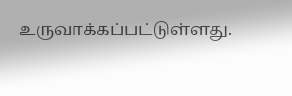உருவாக்கப்பட்டுள்ளது.